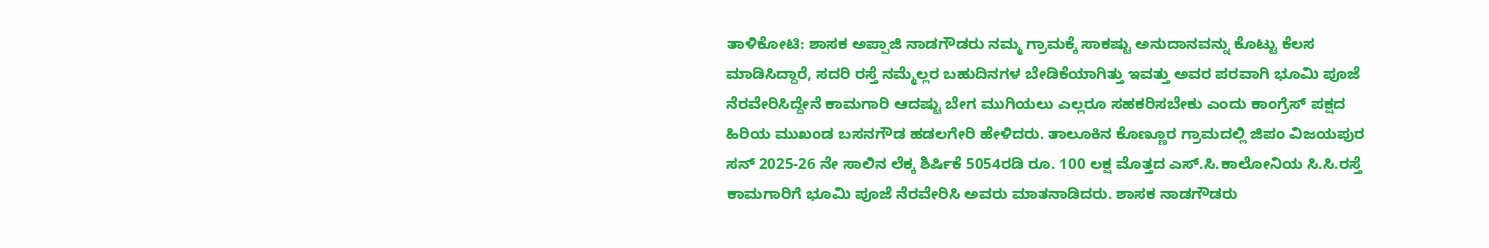ತಾಳಿಕೋಟಿ: ಶಾಸಕ ಅಪ್ಪಾಜಿ ನಾಡಗೌಡರು ನಮ್ಮ ಗ್ರಾಮಕ್ಕೆ ಸಾಕಷ್ಟು ಅನುದಾನವನ್ನು ಕೊಟ್ಟು ಕೆಲಸ ಮಾಡಿಸಿದ್ದಾರೆ, ಸದರಿ ರಸ್ತೆ ನಮ್ಮೆಲ್ಲರ ಬಹುದಿನಗಳ ಬೇಡಿಕೆಯಾಗಿತ್ತು ಇವತ್ತು ಅವರ ಪರವಾಗಿ ಭೂಮಿ ಪೂಜೆ ನೆರವೇರಿಸಿದ್ದೇನೆ ಕಾಮಗಾರಿ ಆದಷ್ಟು ಬೇಗ ಮುಗಿಯಲು ಎಲ್ಲರೂ ಸಹಕರಿಸಬೇಕು ಎಂದು ಕಾಂಗ್ರೆಸ್ ಪಕ್ಷದ ಹಿರಿಯ ಮುಖಂಡ ಬಸನಗೌಡ ಹಡಲಗೇರಿ ಹೇಳಿದರು. ತಾಲೂಕಿನ ಕೊಣ್ಣೂರ ಗ್ರಾಮದಲ್ಲಿ ಜಿಪಂ ವಿಜಯಪುರ ಸನ್ 2025-26 ನೇ ಸಾಲಿನ ಲೆಕ್ಕ ಶಿರ್ಷಿಕೆ 5054ರಡಿ ರೂ. 100 ಲಕ್ಷ ಮೊತ್ತದ ಎಸ್.ಸಿ.ಕಾಲೋನಿಯ ಸಿ.ಸಿ.ರಸ್ತೆ ಕಾಮಗಾರಿಗೆ ಭೂಮಿ ಪೂಜೆ ನೆರವೇರಿಸಿ ಅವರು ಮಾತನಾಡಿದರು. ಶಾಸಕ ನಾಡಗೌಡರು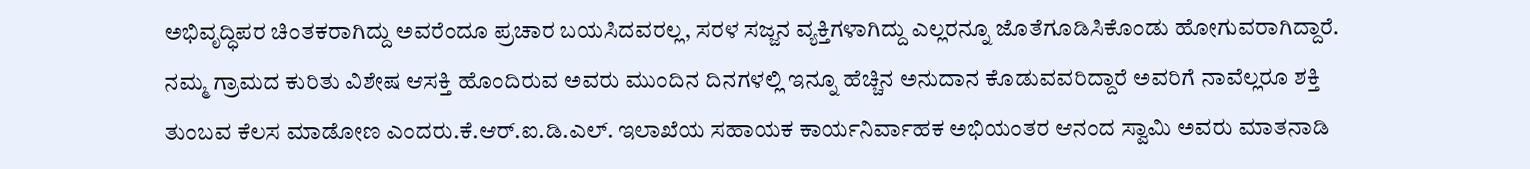ಅಭಿವೃದ್ಧಿಪರ ಚಿಂತಕರಾಗಿದ್ದು ಅವರೆಂದೂ ಪ್ರಚಾರ ಬಯಸಿದವರಲ್ಲ, ಸರಳ ಸಜ್ಜನ ವ್ಯಕ್ತಿಗಳಾಗಿದ್ದು ಎಲ್ಲರನ್ನೂ ಜೊತೆಗೂಡಿಸಿಕೊಂಡು ಹೋಗುವರಾಗಿದ್ದಾರೆ. ನಮ್ಮ ಗ್ರಾಮದ ಕುರಿತು ವಿಶೇಷ ಆಸಕ್ತಿ ಹೊಂದಿರುವ ಅವರು ಮುಂದಿನ ದಿನಗಳಲ್ಲಿ ಇನ್ನೂ ಹೆಚ್ಚಿನ ಅನುದಾನ ಕೊಡುವವರಿದ್ದಾರೆ ಅವರಿಗೆ ನಾವೆಲ್ಲರೂ ಶಕ್ತಿ ತುಂಬವ ಕೆಲಸ ಮಾಡೋಣ ಎಂದರು.ಕೆ.ಆರ್.ಐ.ಡಿ.ಎಲ್. ಇಲಾಖೆಯ ಸಹಾಯಕ ಕಾರ್ಯನಿರ್ವಾಹಕ ಅಭಿಯಂತರ ಆನಂದ ಸ್ವಾಮಿ ಅವರು ಮಾತನಾಡಿ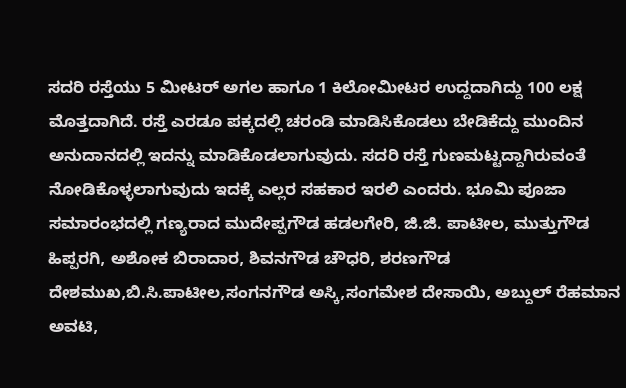ಸದರಿ ರಸ್ತೆಯು 5 ಮೀಟರ್ ಅಗಲ ಹಾಗೂ 1 ಕಿಲೋಮೀಟರ ಉದ್ದದಾಗಿದ್ದು 100 ಲಕ್ಷ ಮೊತ್ತದಾಗಿದೆ. ರಸ್ತೆ ಎರಡೂ ಪಕ್ಕದಲ್ಲಿ ಚರಂಡಿ ಮಾಡಿಸಿಕೊಡಲು ಬೇಡಿಕೆದ್ದು ಮುಂದಿನ ಅನುದಾನದಲ್ಲಿ ಇದನ್ನು ಮಾಡಿಕೊಡಲಾಗುವುದು. ಸದರಿ ರಸ್ತೆ ಗುಣಮಟ್ಟದ್ದಾಗಿರುವಂತೆ ನೋಡಿಕೊಳ್ಳಲಾಗುವುದು ಇದಕ್ಕೆ ಎಲ್ಲರ ಸಹಕಾರ ಇರಲಿ ಎಂದರು. ಭೂಮಿ ಪೂಜಾ ಸಮಾರಂಭದಲ್ಲಿ ಗಣ್ಯರಾದ ಮುದೇಪ್ಪಗೌಡ ಹಡಲಗೇರಿ, ಜಿ.ಜಿ. ಪಾಟೀಲ, ಮುತ್ತುಗೌಡ ಹಿಪ್ಪರಗಿ, ಅಶೋಕ ಬಿರಾದಾರ, ಶಿವನಗೌಡ ಚೌಧರಿ, ಶರಣಗೌಡ ದೇಶಮುಖ,ಬಿ.ಸಿ.ಪಾಟೀಲ,ಸಂಗನಗೌಡ ಅಸ್ಕಿ,ಸಂಗಮೇಶ ದೇಸಾಯಿ, ಅಬ್ದುಲ್ ರೆಹಮಾನ ಅವಟಿ,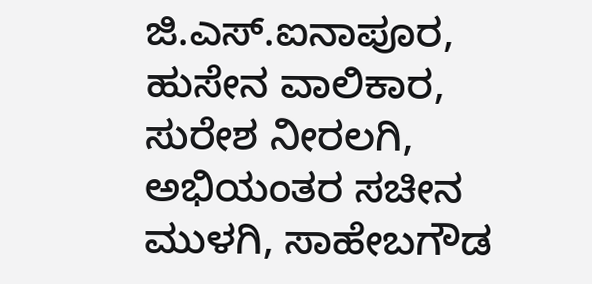ಜಿ.ಎಸ್.ಐನಾಪೂರ, ಹುಸೇನ ವಾಲಿಕಾರ, ಸುರೇಶ ನೀರಲಗಿ, ಅಭಿಯಂತರ ಸಚೀನ ಮುಳಗಿ, ಸಾಹೇಬಗೌಡ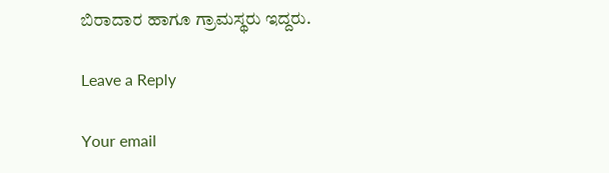ಬಿರಾದಾರ ಹಾಗೂ ಗ್ರಾಮಸ್ಥರು ಇದ್ದರು.

Leave a Reply

Your email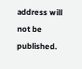address will not be published.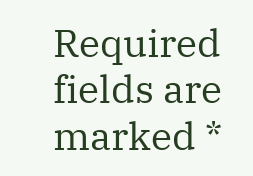Required fields are marked *